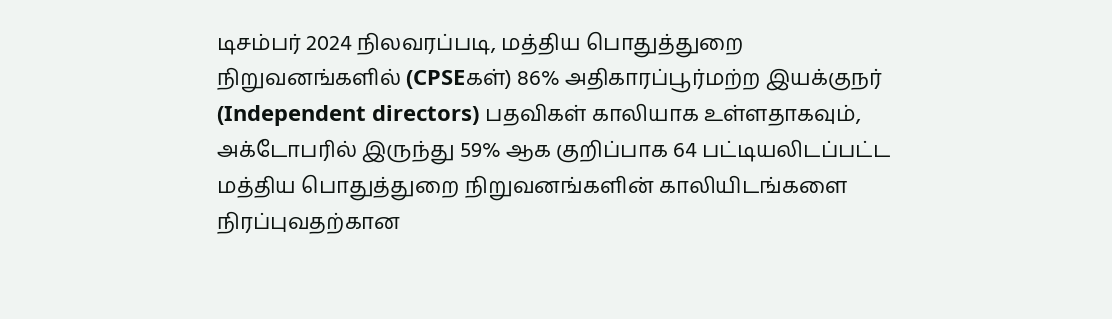டிசம்பர் 2024 நிலவரப்படி, மத்திய பொதுத்துறை நிறுவனங்களில் (CPSEகள்) 86% அதிகாரப்பூர்மற்ற இயக்குநர் (Independent directors) பதவிகள் காலியாக உள்ளதாகவும், அக்டோபரில் இருந்து 59% ஆக குறிப்பாக 64 பட்டியலிடப்பட்ட மத்திய பொதுத்துறை நிறுவனங்களின் காலியிடங்களை நிரப்புவதற்கான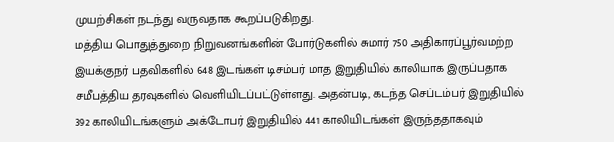முயற்சிகள் நடந்து வருவதாக கூறப்படுகிறது.
மத்திய பொதுத்துறை நிறுவனங்களின் போர்டுகளில் சுமார் 750 அதிகாரப்பூர்வமற்ற இயக்குநர் பதவிகளில் 648 இடங்கள் டிசம்பர் மாத இறுதியில் காலியாக இருப்பதாக சமீபத்திய தரவுகளில் வெளியிடப்பட்டுள்ளது. அதன்படி, கடந்த செப்டம்பர் இறுதியில் 392 காலியிடங்களும் அக்டோபர் இறுதியில் 441 காலியிடங்கள் இருந்ததாகவும்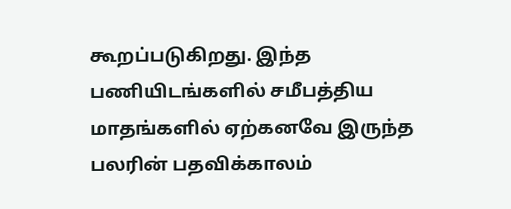கூறப்படுகிறது. இந்த பணியிடங்களில் சமீபத்திய மாதங்களில் ஏற்கனவே இருந்த பலரின் பதவிக்காலம்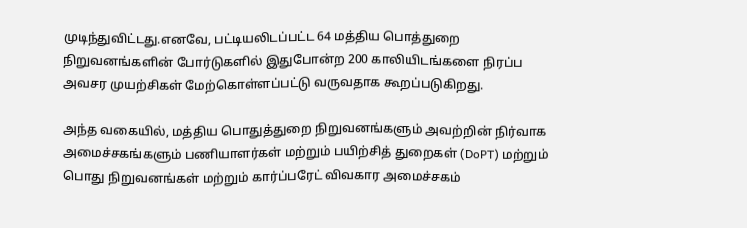முடிந்துவிட்டது.எனவே, பட்டியலிடப்பட்ட 64 மத்திய பொத்துறை நிறுவனங்களின் போர்டுகளில் இதுபோன்ற 200 காலியிடங்களை நிரப்ப அவசர முயற்சிகள் மேற்கொள்ளப்பட்டு வருவதாக கூறப்படுகிறது.

அந்த வகையில், மத்திய பொதுத்துறை நிறுவனங்களும் அவற்றின் நிர்வாக அமைச்சகங்களும் பணியாளர்கள் மற்றும் பயிற்சித் துறைகள் (DoPT) மற்றும் பொது நிறுவனங்கள் மற்றும் கார்ப்பரேட் விவகார அமைச்சகம்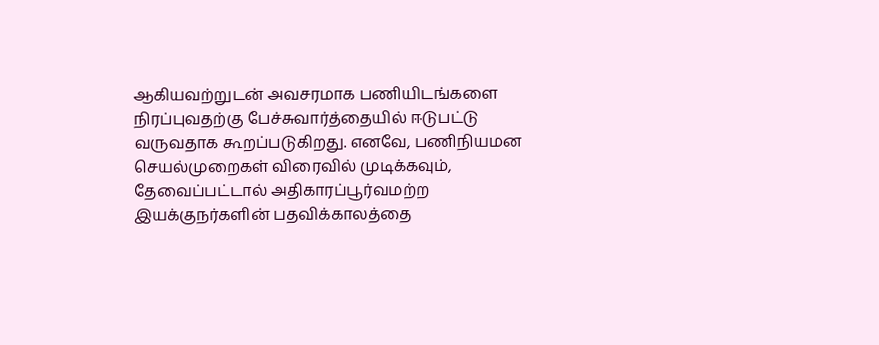ஆகியவற்றுடன் அவசரமாக பணியிடங்களை நிரப்புவதற்கு பேச்சுவார்த்தையில் ஈடுபட்டு வருவதாக கூறப்படுகிறது. எனவே, பணிநியமன செயல்முறைகள் விரைவில் முடிக்கவும், தேவைப்பட்டால் அதிகாரப்பூர்வமற்ற இயக்குநர்களின் பதவிக்காலத்தை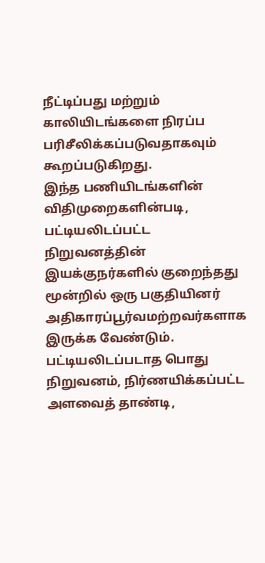நீட்டிப்பது மற்றும் காலியிடங்களை நிரப்ப பரிசீலிக்கப்படுவதாகவும் கூறப்படுகிறது.
இந்த பணியிடங்களின் விதிமுறைகளின்படி, பட்டியலிடப்பட்ட நிறுவனத்தின் இயக்குநர்களில் குறைந்தது மூன்றில் ஒரு பகுதியினர் அதிகாரப்பூர்வமற்றவர்களாக இருக்க வேண்டும். பட்டியலிடப்படாத பொது நிறுவனம், நிர்ணயிக்கப்பட்ட அளவைத் தாண்டி,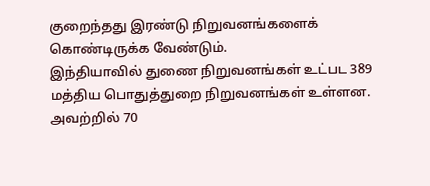குறைந்தது இரண்டு நிறுவனங்களைக் கொண்டிருக்க வேண்டும்.
இந்தியாவில் துணை நிறுவனங்கள் உட்பட 389 மத்திய பொதுத்துறை நிறுவனங்கள் உள்ளன. அவற்றில் 70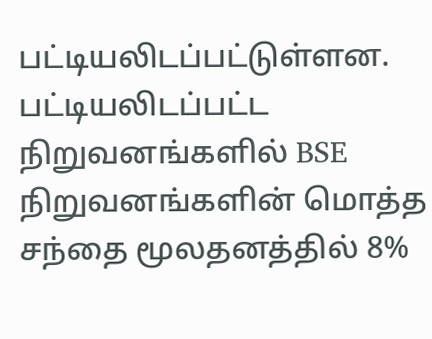பட்டியலிடப்பட்டுள்ளன. பட்டியலிடப்பட்ட நிறுவனங்களில் BSE நிறுவனங்களின் மொத்த சந்தை மூலதனத்தில் 8%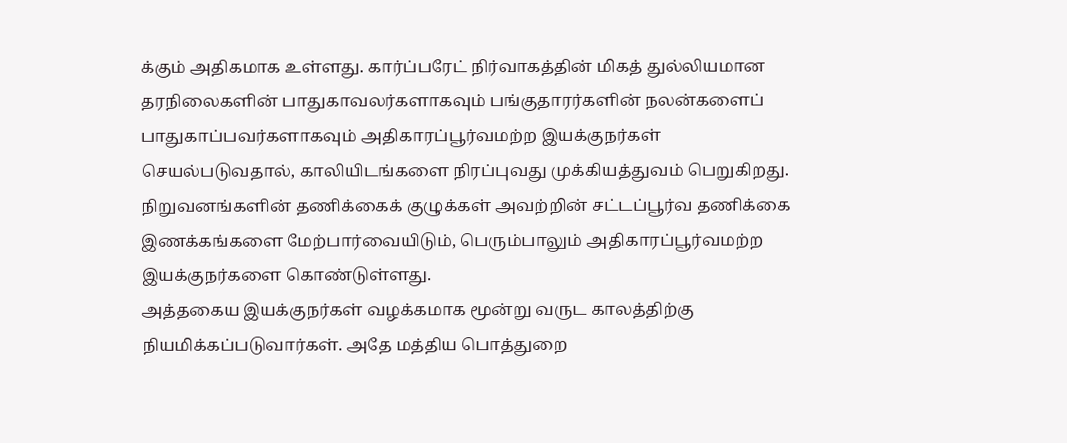க்கும் அதிகமாக உள்ளது. கார்ப்பரேட் நிர்வாகத்தின் மிகத் துல்லியமான தரநிலைகளின் பாதுகாவலர்களாகவும் பங்குதாரர்களின் நலன்களைப் பாதுகாப்பவர்களாகவும் அதிகாரப்பூர்வமற்ற இயக்குநர்கள் செயல்படுவதால், காலியிடங்களை நிரப்புவது முக்கியத்துவம் பெறுகிறது. நிறுவனங்களின் தணிக்கைக் குழுக்கள் அவற்றின் சட்டப்பூர்வ தணிக்கை இணக்கங்களை மேற்பார்வையிடும், பெரும்பாலும் அதிகாரப்பூர்வமற்ற இயக்குநர்களை கொண்டுள்ளது.
அத்தகைய இயக்குநர்கள் வழக்கமாக மூன்று வருட காலத்திற்கு நியமிக்கப்படுவார்கள். அதே மத்திய பொத்துறை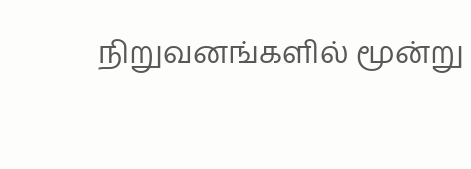நிறுவனங்களில் மூன்று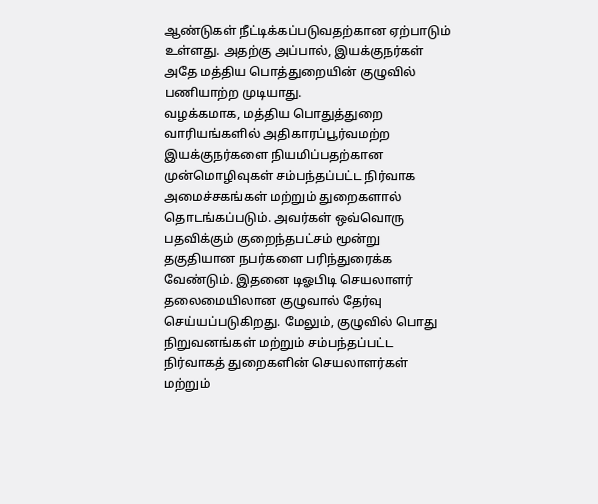ஆண்டுகள் நீட்டிக்கப்படுவதற்கான ஏற்பாடும் உள்ளது. அதற்கு அப்பால், இயக்குநர்கள் அதே மத்திய பொத்துறையின் குழுவில் பணியாற்ற முடியாது.
வழக்கமாக, மத்திய பொதுத்துறை வாரியங்களில் அதிகாரப்பூர்வமற்ற இயக்குநர்களை நியமிப்பதற்கான முன்மொழிவுகள் சம்பந்தப்பட்ட நிர்வாக அமைச்சகங்கள் மற்றும் துறைகளால் தொடங்கப்படும். அவர்கள் ஒவ்வொரு பதவிக்கும் குறைந்தபட்சம் மூன்று தகுதியான நபர்களை பரிந்துரைக்க வேண்டும். இதனை டிஓபிடி செயலாளர் தலைமையிலான குழுவால் தேர்வு செய்யப்படுகிறது. மேலும், குழுவில் பொது நிறுவனங்கள் மற்றும் சம்பந்தப்பட்ட நிர்வாகத் துறைகளின் செயலாளர்கள் மற்றும்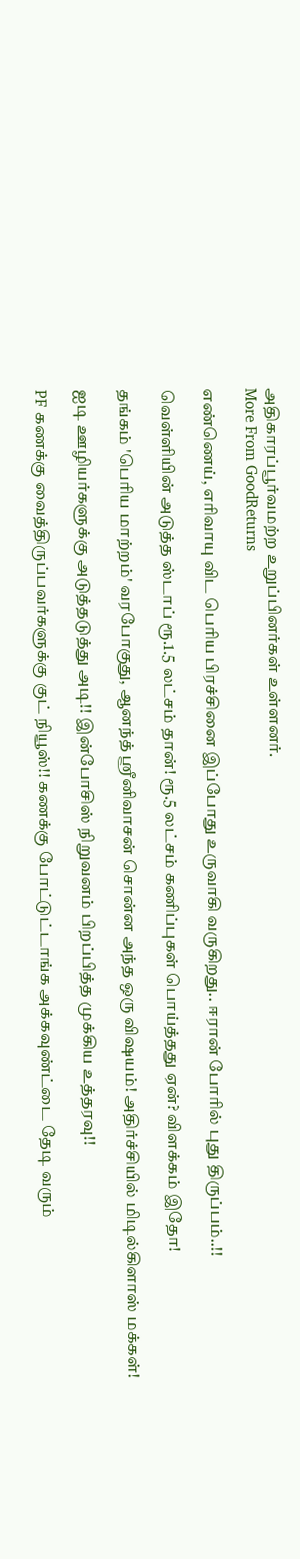அதிகாரப்பூர்வமற்ற உறுப்பினர்கள் உள்ளனர்.
More From GoodReturns

எண்ணெய், எரிவாயு விட பெரிய பிரச்சினை இப்போது உருவாகி வருகிறது.. ஈரான் போரில் புது திருப்பம்..!!

வெள்ளியின் அடுத்த ஸ்டாப் ரூ.1.5 லட்சம் தான்! ரூ.5 லட்சம் கணிப்புகள் பொய்த்தது ஏன்? விளக்கம் இதோ!

தங்கம் 'பெரிய மாற்றம்' வரபோகுது, ஆனந்த் ஸ்ரீனிவாசன் சொன்ன அந்த ஒரு விஷயம்! அதிர்ச்சியில் மிடில்கிளாஸ் மக்கள்!

ஐடி ஊழியர்களுக்கு அடுத்தடுத்து அடி!! இன்போசிஸ் நிறுவனம் பிறப்பித்த முக்கிய உத்தரவு!!

PF கணக்கு வைத்திருப்பவர்களுக்கு குட் நியூஸ்!! கணக்கு போட்டுட்டாங்க அக்கவுண்ட்டை தேடி வரும்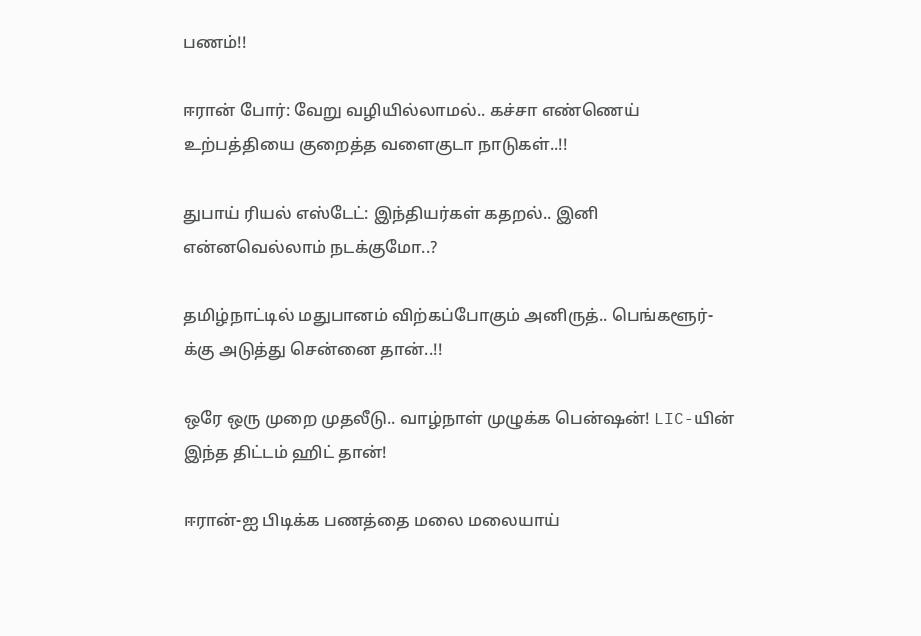பணம்!!

ஈரான் போர்: வேறு வழியில்லாமல்.. கச்சா எண்ணெய் உற்பத்தியை குறைத்த வளைகுடா நாடுகள்..!!

துபாய் ரியல் எஸ்டேட்: இந்தியர்கள் கதறல்.. இனி என்னவெல்லாம் நடக்குமோ..?

தமிழ்நாட்டில் மதுபானம் விற்கப்போகும் அனிருத்.. பெங்களூர்-க்கு அடுத்து சென்னை தான்..!!

ஒரே ஒரு முறை முதலீடு.. வாழ்நாள் முழுக்க பென்ஷன்! LIC-யின் இந்த திட்டம் ஹிட் தான்!

ஈரான்-ஐ பிடிக்க பணத்தை மலை மலையாய்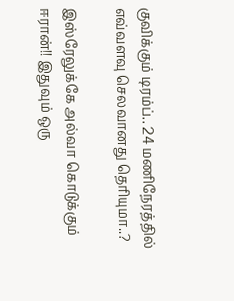குவிக்கும் டிரம்ப்.. 24 மணிநேரத்தில் எவ்வளவு செலவானது தெரியுமா..?

இஸ்ரேலுக்கே அல்வா கொடுக்கும் ஈரான்!! இதுவும் ஒரு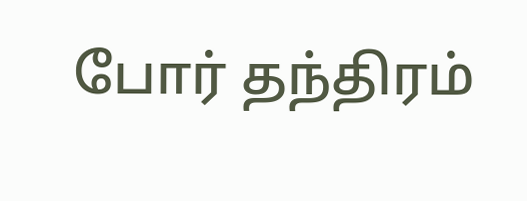போர் தந்திரம்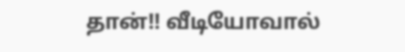தான்!! வீடியோவால்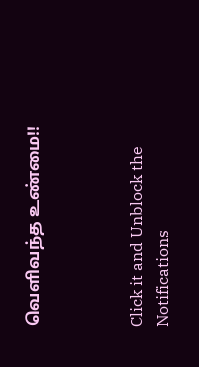வெளிவந்த உண்மை!!



Click it and Unblock the Notifications